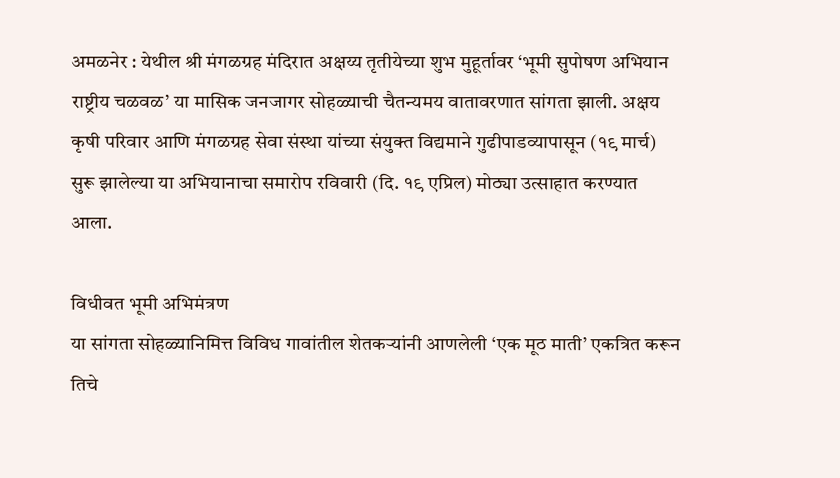अमळनेर : येथील श्री मंगळग्रह मंदिरात अक्षय्य तृतीयेच्या शुभ मुहूर्तावर ‘भूमी सुपोषण अभियान राष्ट्रीय चळवळ’ या मासिक जनजागर सोहळ्याची चैतन्यमय वातावरणात सांगता झाली. अक्षय कृषी परिवार आणि मंगळग्रह सेवा संस्था यांच्या संयुक्त विद्यमाने गुढीपाडव्यापासून (१९ मार्च) सुरू झालेल्या या अभियानाचा समारोप रविवारी (दि. १९ एप्रिल) मोठ्या उत्साहात करण्यात आला.

विधीवत भूमी अभिमंत्रण
या सांगता सोहळ्यानिमित्त विविध गावांतील शेतकऱ्यांनी आणलेली ‘एक मूठ माती’ एकत्रित करून तिचे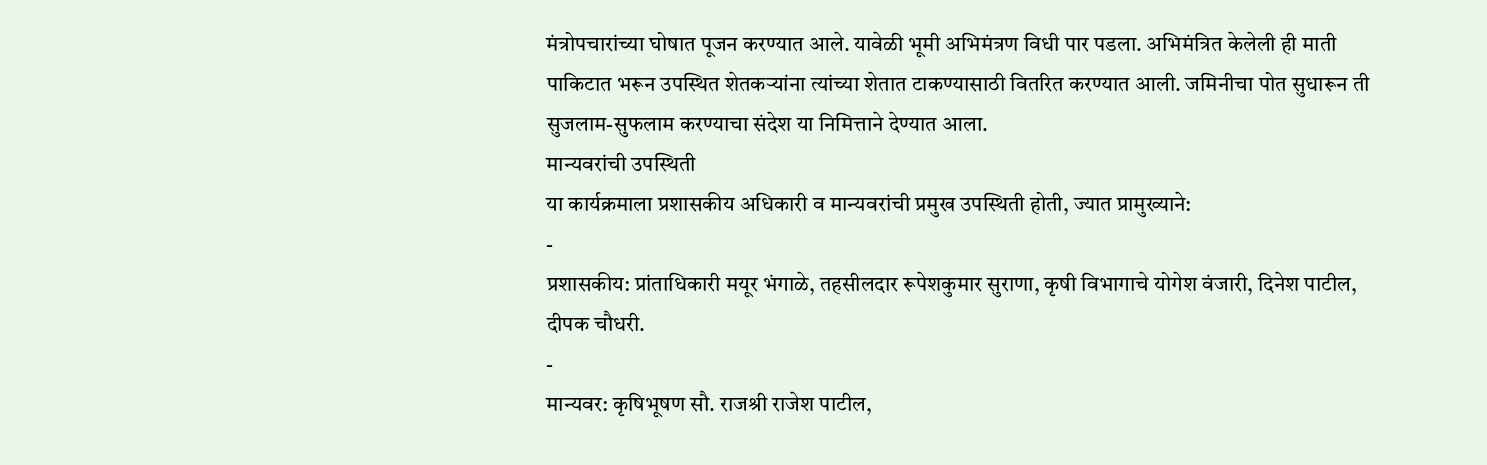मंत्रोपचारांच्या घोषात पूजन करण्यात आले. यावेळी भूमी अभिमंत्रण विधी पार पडला. अभिमंत्रित केलेली ही माती पाकिटात भरून उपस्थित शेतकऱ्यांना त्यांच्या शेतात टाकण्यासाठी वितरित करण्यात आली. जमिनीचा पोत सुधारून ती सुजलाम-सुफलाम करण्याचा संदेश या निमित्ताने देण्यात आला.
मान्यवरांची उपस्थिती
या कार्यक्रमाला प्रशासकीय अधिकारी व मान्यवरांची प्रमुख उपस्थिती होती, ज्यात प्रामुख्याने:
-
प्रशासकीय: प्रांताधिकारी मयूर भंगाळे, तहसीलदार रूपेशकुमार सुराणा, कृषी विभागाचे योगेश वंजारी, दिनेश पाटील, दीपक चौधरी.
-
मान्यवर: कृषिभूषण सौ. राजश्री राजेश पाटील,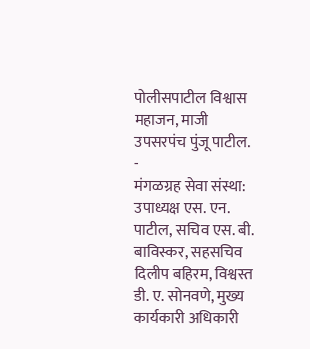पोलीसपाटील विश्वास महाजन, माजी उपसरपंच पुंजू पाटील.
-
मंगळग्रह सेवा संस्था: उपाध्यक्ष एस. एन. पाटील, सचिव एस. बी. बाविस्कर, सहसचिव दिलीप बहिरम, विश्वस्त डी. ए. सोनवणे, मुख्य कार्यकारी अधिकारी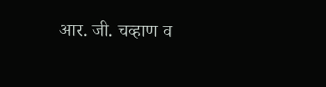आर. जी. चव्हाण व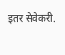इतर सेवेकरी.